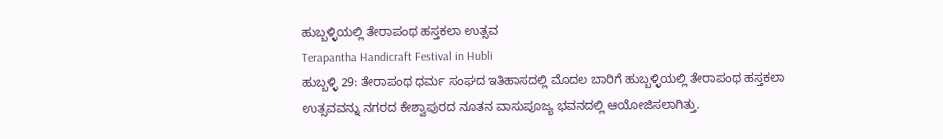ಹುಬ್ಬಳ್ಳಿಯಲ್ಲಿ ತೇರಾಪಂಥ ಹಸ್ತಕಲಾ ಉತ್ಸವ
Terapantha Handicraft Festival in Hubli
ಹುಬ್ಬಳ್ಳಿ 29: ತೇರಾಪಂಥ ಧರ್ಮ ಸಂಘದ ಇತಿಹಾಸದಲ್ಲಿ ಮೊದಲ ಬಾರಿಗೆ ಹುಬ್ಬಳ್ಳಿಯಲ್ಲಿ ತೇರಾಪಂಥ ಹಸ್ತಕಲಾ ಉತ್ಸವವನ್ನು ನಗರದ ಕೇಶ್ವಾಪುರದ ನೂತನ ವಾಸುಪೂಜ್ಯ ಭವನದಲ್ಲಿ ಆಯೋಜಿಸಲಾಗಿತ್ತು.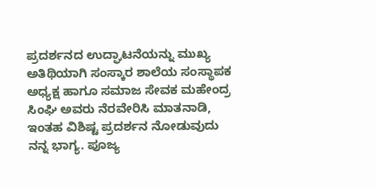ಪ್ರದರ್ಶನದ ಉದ್ಘಾಟನೆಯನ್ನು ಮುಖ್ಯ ಅತಿಥಿಯಾಗಿ ಸಂಸ್ಕಾರ ಶಾಲೆಯ ಸಂಸ್ಥಾಪಕ ಅಧ್ಯಕ್ಷ ಹಾಗೂ ಸಮಾಜ ಸೇವಕ ಮಹೇಂದ್ರ ಸಿಂಘಿ ಅವರು ನೆರವೇರಿಸಿ ಮಾತನಾಡಿ, ಇಂತಹ ವಿಶಿಷ್ಟ ಪ್ರದರ್ಶನ ನೋಡುವುದು ನನ್ನ ಭಾಗ್ಯ. ಪೂಜ್ಯ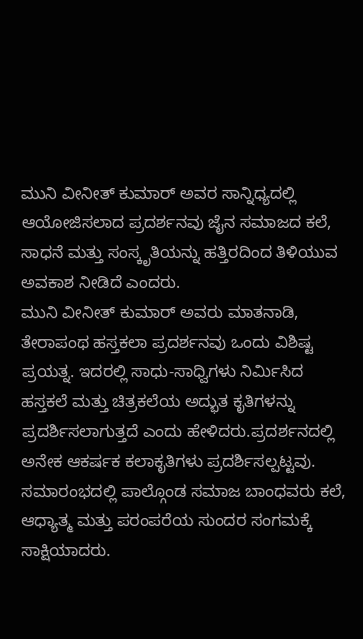ಮುನಿ ವೀನೀತ್ ಕುಮಾರ್ ಅವರ ಸಾನ್ನಿಧ್ಯದಲ್ಲಿ ಆಯೋಜಿಸಲಾದ ಪ್ರದರ್ಶನವು ಜೈನ ಸಮಾಜದ ಕಲೆ, ಸಾಧನೆ ಮತ್ತು ಸಂಸ್ಕೃತಿಯನ್ನು ಹತ್ತಿರದಿಂದ ತಿಳಿಯುವ ಅವಕಾಶ ನೀಡಿದೆ ಎಂದರು.
ಮುನಿ ವೀನೀತ್ ಕುಮಾರ್ ಅವರು ಮಾತನಾಡಿ, ತೇರಾಪಂಥ ಹಸ್ತಕಲಾ ಪ್ರದರ್ಶನವು ಒಂದು ವಿಶಿಷ್ಟ ಪ್ರಯತ್ನ. ಇದರಲ್ಲಿ ಸಾಧು-ಸಾಧ್ವಿಗಳು ನಿರ್ಮಿಸಿದ ಹಸ್ತಕಲೆ ಮತ್ತು ಚಿತ್ರಕಲೆಯ ಅದ್ಭುತ ಕೃತಿಗಳನ್ನು ಪ್ರದರ್ಶಿಸಲಾಗುತ್ತದೆ ಎಂದು ಹೇಳಿದರು.ಪ್ರದರ್ಶನದಲ್ಲಿ ಅನೇಕ ಆಕರ್ಷಕ ಕಲಾಕೃತಿಗಳು ಪ್ರದರ್ಶಿಸಲ್ಪಟ್ಟವು. ಸಮಾರಂಭದಲ್ಲಿ ಪಾಲ್ಗೊಂಡ ಸಮಾಜ ಬಾಂಧವರು ಕಲೆ, ಆಧ್ಯಾತ್ಮ ಮತ್ತು ಪರಂಪರೆಯ ಸುಂದರ ಸಂಗಮಕ್ಕೆ ಸಾಕ್ಷಿಯಾದರು.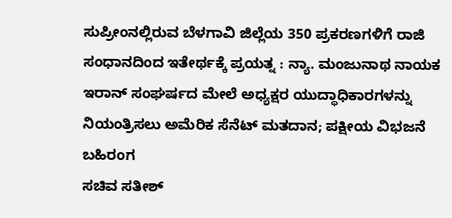ಸುಪ್ರೀಂನಲ್ಲಿರುವ ಬೆಳಗಾವಿ ಜಿಲ್ಲೆಯ 350 ಪ್ರಕರಣಗಳಿಗೆ ರಾಜಿ ಸಂಧಾನದಿಂದ ಇತೇರ್ಥಕ್ಕೆ ಪ್ರಯತ್ನ : ನ್ಯಾ. ಮಂಜುನಾಥ ನಾಯಕ
ಇರಾನ್ ಸಂಘರ್ಷದ ಮೇಲೆ ಅಧ್ಯಕ್ಷರ ಯುದ್ಧಾಧಿಕಾರಗಳನ್ನು ನಿಯಂತ್ರಿಸಲು ಅಮೆರಿಕ ಸೆನೆಟ್ ಮತದಾನ; ಪಕ್ಷೀಯ ವಿಭಜನೆ ಬಹಿರಂಗ
ಸಚಿವ ಸತೀಶ್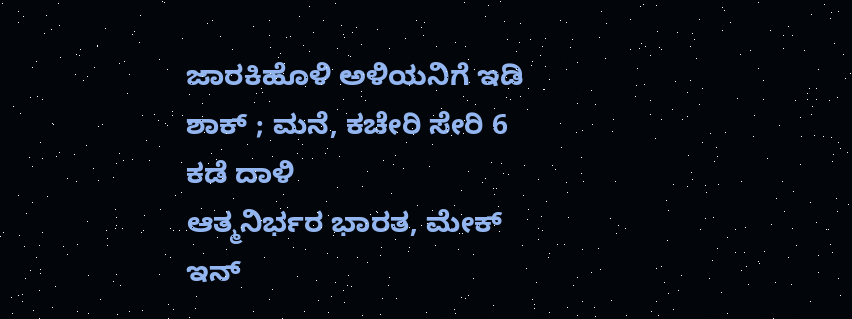ಜಾರಕಿಹೊಳಿ ಅಳಿಯನಿಗೆ ಇಡಿ ಶಾಕ್ ; ಮನೆ, ಕಚೇರಿ ಸೇರಿ 6 ಕಡೆ ದಾಳಿ
ಆತ್ಮನಿರ್ಭರ ಭಾರತ, ಮೇಕ್ ಇನ್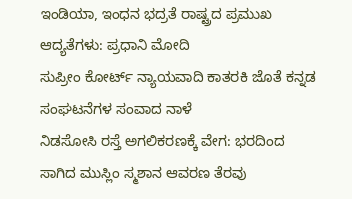ಇಂಡಿಯಾ, ಇಂಧನ ಭದ್ರತೆ ರಾಷ್ಟ್ರದ ಪ್ರಮುಖ ಆದ್ಯತೆಗಳು: ಪ್ರಧಾನಿ ಮೋದಿ
ಸುಪ್ರೀಂ ಕೋರ್ಟ್ ನ್ಯಾಯವಾದಿ ಕಾತರಕಿ ಜೊತೆ ಕನ್ನಡ ಸಂಘಟನೆಗಳ ಸಂವಾದ ನಾಳೆ
ನಿಡಸೋಸಿ ರಸ್ತೆ ಅಗಲಿಕರಣಕ್ಕೆ ವೇಗ: ಭರದಿಂದ ಸಾಗಿದ ಮುಸ್ಲಿಂ ಸ್ಮಶಾನ ಆವರಣ ತೆರವು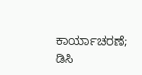ಕಾರ್ಯಾಚರಣೆ; ಡಿಸಿ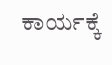ಕಾರ್ಯಕ್ಕೆ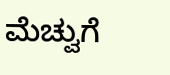ಮೆಚ್ವುಗೆ